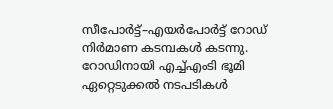സീപോർട്ട്–എയർപോർട്ട് റോഡ് നിർമാണ കടമ്പകൾ കടന്നു. റോഡിനായി എച്ച്എംടി ഭൂമി ഏറ്റെടുക്കൽ നടപടികൾ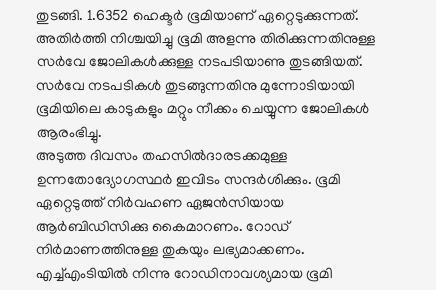തുടങ്ങി. 1.6352 ഹെക്ടർ ഭൂമിയാണ് ഏറ്റെടുക്കുന്നത്. അതിർത്തി നിശ്ചയിച്ചു ഭൂമി അളന്നു തിരിക്കുന്നതിനുള്ള സർവേ ജോലികൾക്കുള്ള നടപടിയാണു തുടങ്ങിയത്. സർവേ നടപടികൾ തുടങ്ങുന്നതിനു മുന്നോടിയായി ഭൂമിയിലെ കാടുകളും മറ്റും നീക്കം ചെയ്യുന്ന ജോലികൾ ആരംഭിച്ചു.
അടുത്ത ദിവസം തഹസിൽദാരടക്കമുള്ള ഉന്നതോദ്യോഗസ്ഥർ ഇവിടം സന്ദർശിക്കും. ഭൂമി ഏറ്റെടുത്ത് നിർവഹണ ഏജൻസിയായ ആർബിഡിസിക്കു കൈമാറണം. റോഡ് നിർമാണത്തിനുള്ള തുകയും ലഭ്യമാക്കണം. എച്ച്എംടിയിൽ നിന്നു റോഡിനാവശ്യമായ ഭൂമി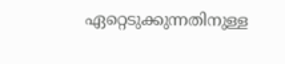ഏറ്റെടുക്കുന്നതിനുള്ള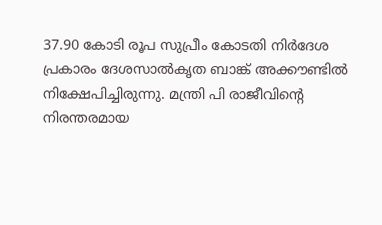37.90 കോടി രൂപ സുപ്രീം കോടതി നിർദേശ പ്രകാരം ദേശസാൽകൃത ബാങ്ക് അക്കൗണ്ടിൽ നിക്ഷേപിച്ചിരുന്നു. മന്ത്രി പി രാജീവിന്റെ നിരന്തരമായ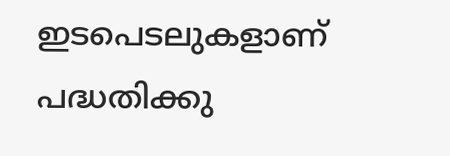ഇടപെടലുകളാണ് പദ്ധതിക്കു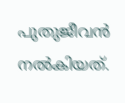പുതുജീവൻ നൽകിയത്.